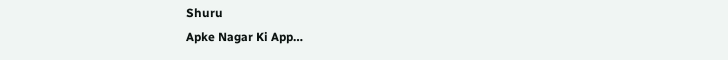Shuru
Apke Nagar Ki App…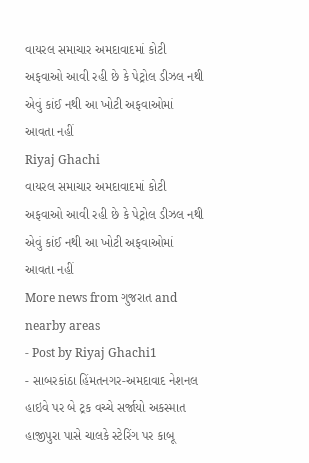વાયરલ સમાચાર અમદાવાદમાં કોટી અફવાઓ આવી રહી છે કે પેટ્રોલ ડીઝલ નથી એવું કાંઈ નથી આ ખોટી અફવાઓમાં આવતા નહીં
Riyaj Ghachi
વાયરલ સમાચાર અમદાવાદમાં કોટી અફવાઓ આવી રહી છે કે પેટ્રોલ ડીઝલ નથી એવું કાંઈ નથી આ ખોટી અફવાઓમાં આવતા નહીં
More news from ગુજરાત and nearby areas
- Post by Riyaj Ghachi1
- સાબરકાંઠા હિંમતનગર-અમદાવાદ નેશનલ હાઇવે પર બે ટ્રક વચ્ચે સર્જાયો અકસ્માત હાજીપુરા પાસે ચાલકે સ્ટેરિંગ પર કાબૂ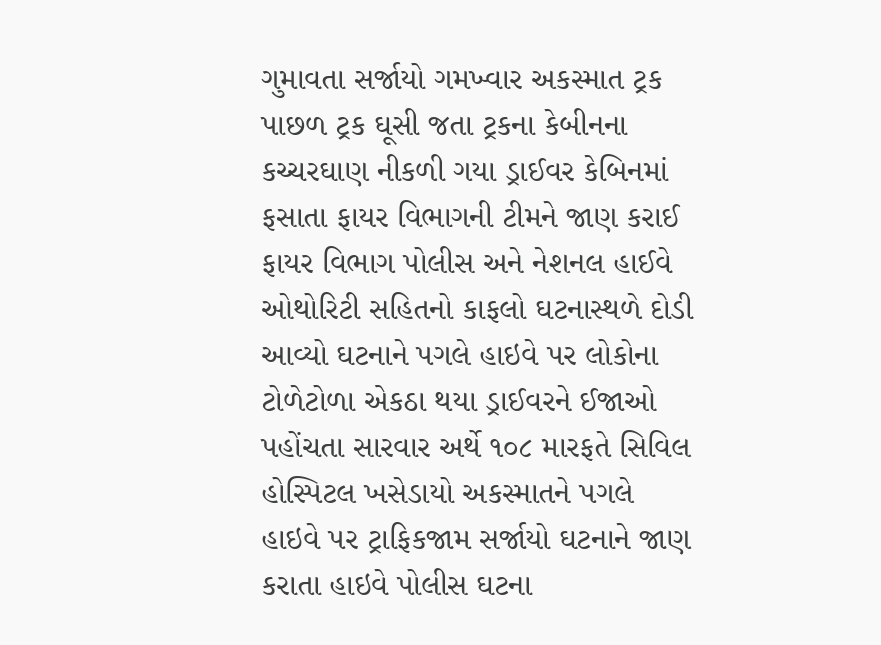ગુમાવતા સર્જાયો ગમખ્વાર અકસ્માત ટ્રક પાછળ ટ્રક ઘૂસી જતા ટ્રકના કેબીનના કચ્ચરઘાણ નીકળી ગયા ડ્રાઈવર કેબિનમાં ફસાતા ફાયર વિભાગની ટીમને જાણ કરાઈ ફાયર વિભાગ પોલીસ અને નેશનલ હાઈવે ઓથોરિટી સહિતનો કાફલો ઘટનાસ્થળે દોડી આવ્યો ઘટનાને પગલે હાઇવે પર લોકોના ટોળેટોળા એકઠા થયા ડ્રાઈવરને ઈજાઓ પહોંચતા સારવાર અર્થે ૧૦૮ મારફતે સિવિલ હોસ્પિટલ ખસેડાયો અકસ્માતને પગલે હાઇવે પર ટ્રાફિકજામ સર્જાયો ઘટનાને જાણ કરાતા હાઇવે પોલીસ ઘટના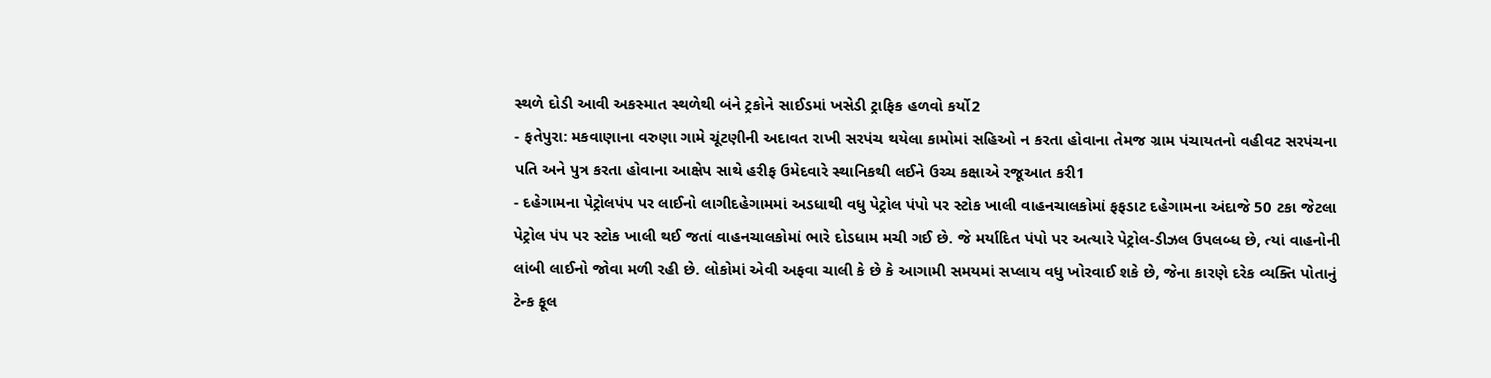સ્થળે દોડી આવી અકસ્માત સ્થળેથી બંને ટ્રકોને સાઈડમાં ખસેડી ટ્રાફિક હળવો કર્યો2
- ફતેપુરા: મકવાણાના વરુણા ગામે ચૂંટણીની અદાવત રાખી સરપંચ થયેલા કામોમાં સહિઓ ન કરતા હોવાના તેમજ ગ્રામ પંચાયતનો વહીવટ સરપંચના પતિ અને પુત્ર કરતા હોવાના આક્ષેપ સાથે હરીફ ઉમેદવારે સ્થાનિકથી લઈને ઉચ્ચ કક્ષાએ રજૂઆત કરી1
- દહેગામના પેટ્રોલપંપ પર લાઈનો લાગીદહેગામમાં અડધાથી વધુ પેટ્રોલ પંપો પર સ્ટોક ખાલી વાહનચાલકોમાં ફફડાટ દહેગામના અંદાજે 50 ટકા જેટલા પેટ્રોલ પંપ પર સ્ટોક ખાલી થઈ જતાં વાહનચાલકોમાં ભારે દોડધામ મચી ગઈ છે. જે મર્યાદિત પંપો પર અત્યારે પેટ્રોલ-ડીઝલ ઉપલબ્ધ છે, ત્યાં વાહનોની લાંબી લાઈનો જોવા મળી રહી છે. લોકોમાં એવી અફવા ચાલી કે છે કે આગામી સમયમાં સપ્લાય વધુ ખોરવાઈ શકે છે, જેના કારણે દરેક વ્યક્તિ પોતાનું ટેન્ક ફૂલ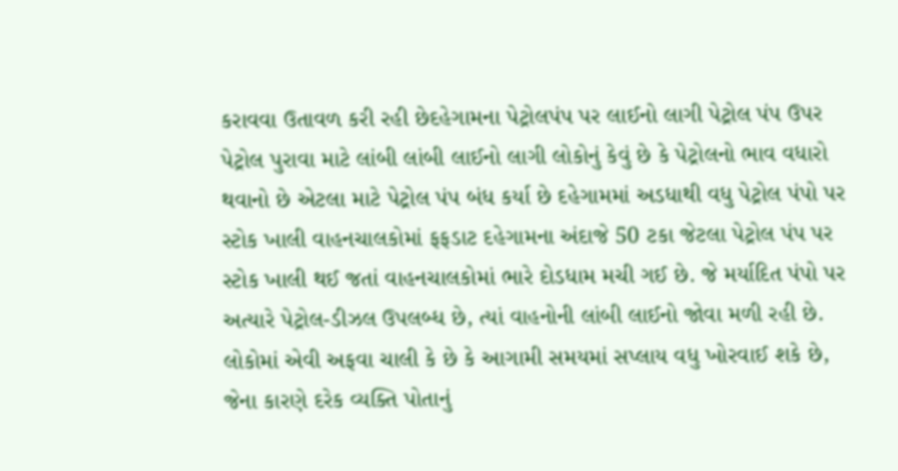કરાવવા ઉતાવળ કરી રહી છેદહેગામના પેટ્રોલપંપ પર લાઈનો લાગી પેટ્રોલ પંપ ઉપર પેટ્રોલ પુરાવા માટે લાંબી લાંબી લાઈનો લાગી લોકોનું કેવું છે કે પેટ્રોલનો ભાવ વધારો થવાનો છે એટલા માટે પેટ્રોલ પંપ બંધ કર્યા છે દહેગામમાં અડધાથી વધુ પેટ્રોલ પંપો પર સ્ટોક ખાલી વાહનચાલકોમાં ફફડાટ દહેગામના અંદાજે 50 ટકા જેટલા પેટ્રોલ પંપ પર સ્ટોક ખાલી થઈ જતાં વાહનચાલકોમાં ભારે દોડધામ મચી ગઈ છે. જે મર્યાદિત પંપો પર અત્યારે પેટ્રોલ-ડીઝલ ઉપલબ્ધ છે, ત્યાં વાહનોની લાંબી લાઈનો જોવા મળી રહી છે. લોકોમાં એવી અફવા ચાલી કે છે કે આગામી સમયમાં સપ્લાય વધુ ખોરવાઈ શકે છે, જેના કારણે દરેક વ્યક્તિ પોતાનું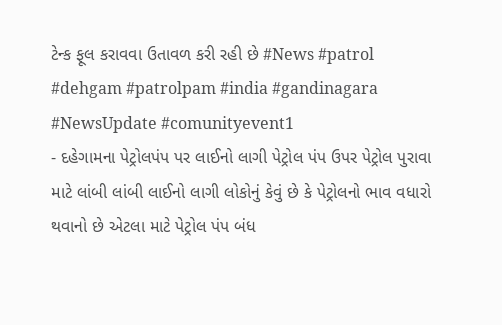ટેન્ક ફૂલ કરાવવા ઉતાવળ કરી રહી છે #News #patrol #dehgam #patrolpam #india #gandinagara #NewsUpdate #comunityevent1
- દહેગામના પેટ્રોલપંપ પર લાઈનો લાગી પેટ્રોલ પંપ ઉપર પેટ્રોલ પુરાવા માટે લાંબી લાંબી લાઈનો લાગી લોકોનું કેવું છે કે પેટ્રોલનો ભાવ વધારો થવાનો છે એટલા માટે પેટ્રોલ પંપ બંધ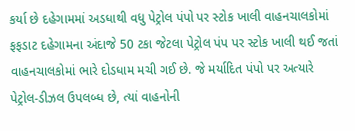કર્યા છે દહેગામમાં અડધાથી વધુ પેટ્રોલ પંપો પર સ્ટોક ખાલી વાહનચાલકોમાં ફફડાટ દહેગામના અંદાજે 50 ટકા જેટલા પેટ્રોલ પંપ પર સ્ટોક ખાલી થઈ જતાં વાહનચાલકોમાં ભારે દોડધામ મચી ગઈ છે. જે મર્યાદિત પંપો પર અત્યારે પેટ્રોલ-ડીઝલ ઉપલબ્ધ છે, ત્યાં વાહનોની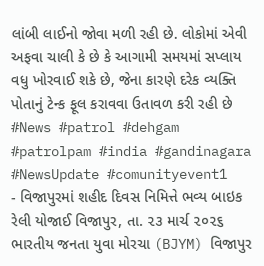લાંબી લાઈનો જોવા મળી રહી છે. લોકોમાં એવી અફવા ચાલી કે છે કે આગામી સમયમાં સપ્લાય વધુ ખોરવાઈ શકે છે, જેના કારણે દરેક વ્યક્તિ પોતાનું ટેન્ક ફૂલ કરાવવા ઉતાવળ કરી રહી છે #News #patrol #dehgam #patrolpam #india #gandinagara #NewsUpdate #comunityevent1
- વિજાપુરમાં શહીદ દિવસ નિમિત્તે ભવ્ય બાઇક રેલી યોજાઈ વિજાપુર, તા. ૨૩ માર્ચ ૨૦૨૬ ભારતીય જનતા યુવા મોરચા (BJYM) વિજાપુર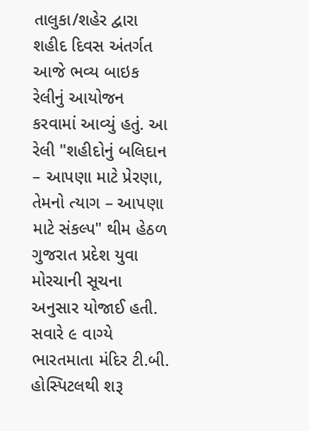તાલુકા/શહેર દ્વારા શહીદ દિવસ અંતર્ગત આજે ભવ્ય બાઇક રેલીનું આયોજન કરવામાં આવ્યું હતું. આ રેલી "શહીદોનું બલિદાન – આપણા માટે પ્રેરણા, તેમનો ત્યાગ – આપણા માટે સંકલ્પ" થીમ હેઠળ ગુજરાત પ્રદેશ યુવા મોરચાની સૂચના અનુસાર યોજાઈ હતી. સવારે ૯ વાગ્યે ભારતમાતા મંદિર ટી.બી. હોસ્પિટલથી શરૂ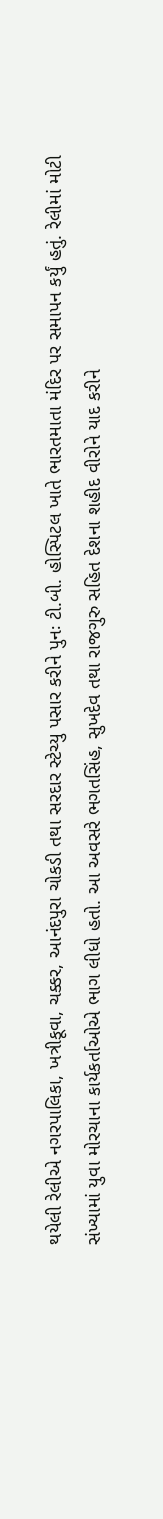થયેલી રેલીએ નગરપાલિકા, ખત્રીકૂવા, ચક્કર, આનંદપુરા ચોકડી તથા સરદાર સ્ટેચ્યુ પસાર કરીને પુનઃ ટી.બી. હોસ્પિટલ ખાતે ભારતમાતા મંદિર પર સમાપન કર્યું હતું. રેલીમાં મોટી સંખ્યામાં યુવા મોરચાના કાર્યકર્તાઓએ ભાગ લીધો હતો. આ અવસરે ભગતસિંહ, સુખદેવ તથા રાજગુરુ સહિત દેશના શહીદ વીરોને યાદ કરીને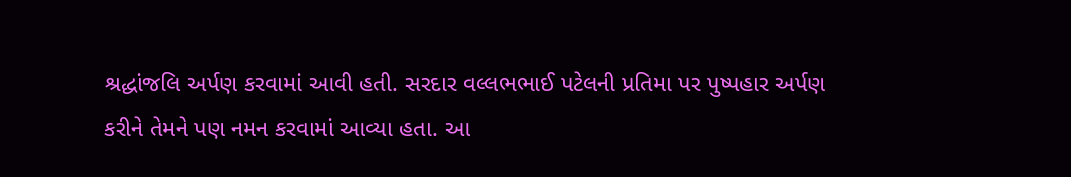શ્રદ્ધાંજલિ અર્પણ કરવામાં આવી હતી. સરદાર વલ્લભભાઈ પટેલની પ્રતિમા પર પુષ્પહાર અર્પણ કરીને તેમને પણ નમન કરવામાં આવ્યા હતા. આ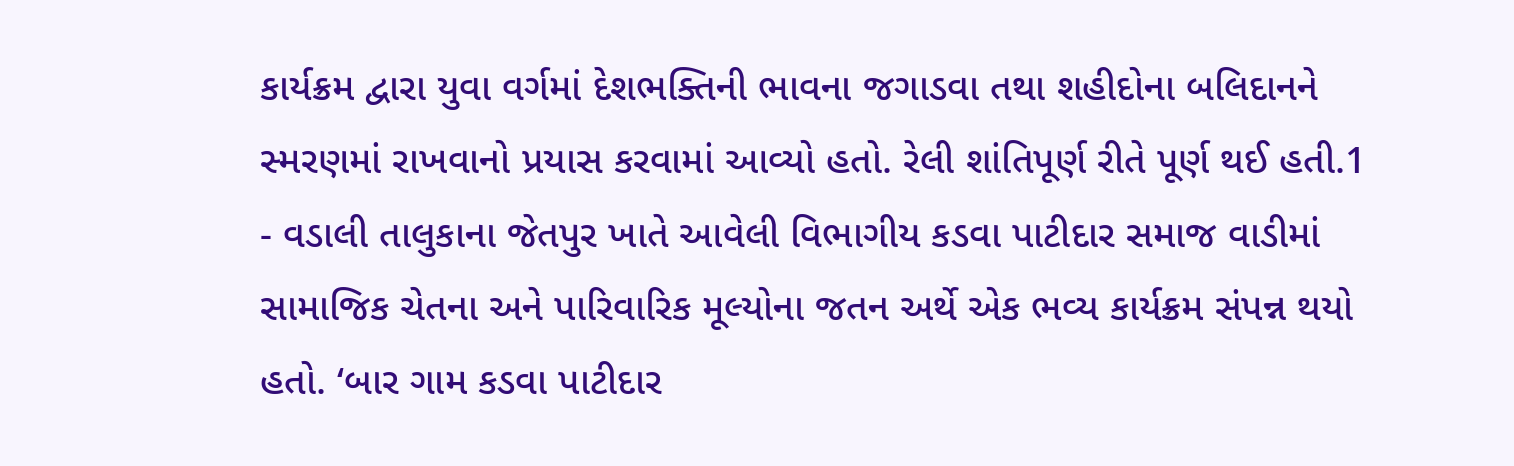કાર્યક્રમ દ્વારા યુવા વર્ગમાં દેશભક્તિની ભાવના જગાડવા તથા શહીદોના બલિદાનને સ્મરણમાં રાખવાનો પ્રયાસ કરવામાં આવ્યો હતો. રેલી શાંતિપૂર્ણ રીતે પૂર્ણ થઈ હતી.1
- વડાલી તાલુકાના જેતપુર ખાતે આવેલી વિભાગીય કડવા પાટીદાર સમાજ વાડીમાં સામાજિક ચેતના અને પારિવારિક મૂલ્યોના જતન અર્થે એક ભવ્ય કાર્યક્રમ સંપન્ન થયો હતો. ‘બાર ગામ કડવા પાટીદાર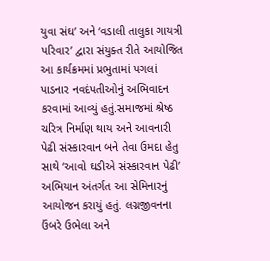યુવા સંઘ’ અને ‘વડાલી તાલુકા ગાયત્રી પરિવાર’ દ્વારા સંયુક્ત રીતે આયોજિત આ કાર્યક્રમમાં પ્રભુતામાં પગલાં પાડનાર નવદંપતીઓનું અભિવાદન કરવામાં આવ્યું હતું.સમાજમાં શ્રેષ્ઠ ચરિત્ર નિર્માણ થાય અને આવનારી પેઢી સંસ્કારવાન બને તેવા ઉમદા હેતુ સાથે ‘આવો ઘડીએ સંસ્કારવાન પેઢી’ અભિયાન અંતર્ગત આ સેમિનારનું આયોજન કરાયું હતું. લગ્નજીવનના ઉંબરે ઉભેલા અને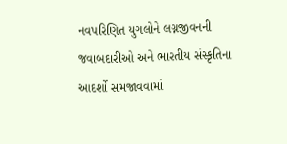નવપરિણિત યુગલોને લગ્નજીવનની જવાબદારીઓ અને ભારતીય સંસ્કૃતિના આદર્શો સમજાવવામાં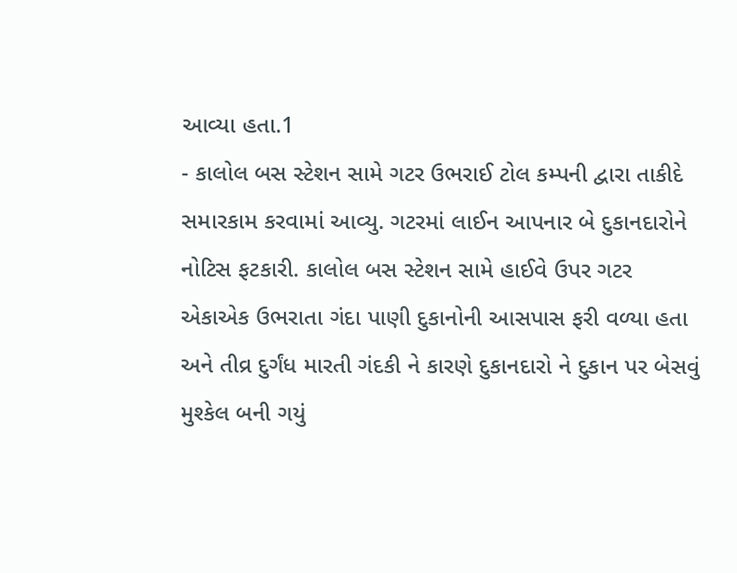આવ્યા હતા.1
- કાલોલ બસ સ્ટેશન સામે ગટર ઉભરાઈ ટોલ કમ્પની દ્વારા તાકીદે સમારકામ કરવામાં આવ્યુ. ગટરમાં લાઈન આપનાર બે દુકાનદારોને નોટિસ ફટકારી. કાલોલ બસ સ્ટેશન સામે હાઈવે ઉપર ગટર એકાએક ઉભરાતા ગંદા પાણી દુકાનોની આસપાસ ફરી વળ્યા હતા અને તીવ્ર દુર્ગંધ મારતી ગંદકી ને કારણે દુકાનદારો ને દુકાન પર બેસવું મુશ્કેલ બની ગયું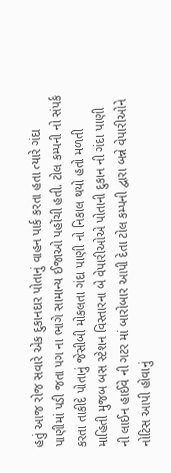હતું આજ રોજ સવારે એક દુકાનદાર પોતાનું વાહન પાર્ક કરતા હતા ત્યારે ગંદા પાણીમાં પડી જતા પગ ના ભાગે સામાન્ય ઈજાઓ પહોંચી હતી. ટોલ કમ્પની નો સંપર્ક કરતા તાકીદે પોતાનું જેસીબી મોકલતા ગંદા પાણી નો નિકાલ થયો હતો મળતી માહિતી મુજબ બસ સ્ટેશન વિસ્તારના બે વેપારીઓએ પોતાની દુકાન ની ગંદા પાણી ની લાઈન હાઈવે ની ગટર માં બારોબાર આપી દેતા ટોલ કમ્પની દ્વારા બન્ને વેપારીઓને નોટિસ આપી હોવાનું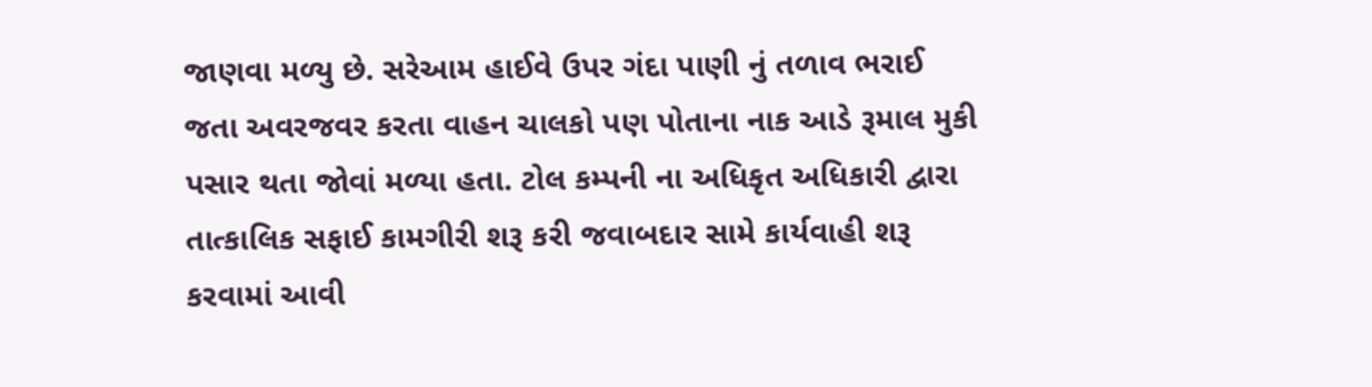જાણવા મળ્યુ છે. સરેઆમ હાઈવે ઉપર ગંદા પાણી નું તળાવ ભરાઈ જતા અવરજવર કરતા વાહન ચાલકો પણ પોતાના નાક આડે રૂમાલ મુકી પસાર થતા જોવાં મળ્યા હતા. ટોલ કમ્પની ના અધિકૃત અધિકારી દ્વારા તાત્કાલિક સફાઈ કામગીરી શરૂ કરી જવાબદાર સામે કાર્યવાહી શરૂ કરવામાં આવી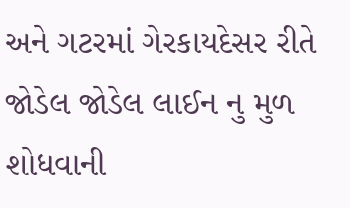અને ગટરમાં ગેરકાયદેસર રીતે જોડેલ જોડેલ લાઈન નુ મુળ શોધવાની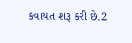કવાયત શરૂ કરી છે.2